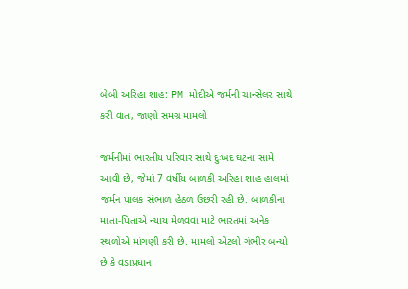બેબી અરિહા શાહ: PM મોદીએ જર્મની ચાન્સેલર સાથે કરી વાત, જાણો સમગ્ર મામલો

જર્મનીમાં ભારતીય પરિવાર સાથે દુઃખદ ઘટના સામે આવી છે, જેમાં 7 વર્ષીય બાળકી અરિહા શાહ હાલમાં જર્મન પાલક સંભાળ હેઠળ ઉછરી રહી છે. બાળકીના માતા-પિતાએ ન્યાય મેળવવા માટે ભારતમાં અનેક સ્થળોએ માંગણી કરી છે. મામલો એટલો ગંભીર બન્યો છે કે વડાપ્રધાન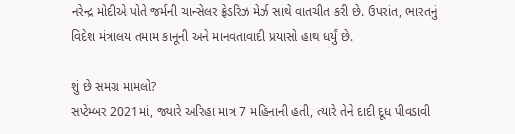નરેન્દ્ર મોદીએ પોતે જર્મની ચાન્સેલર ફ્રેડરિઝ મેર્ઝ સાથે વાતચીત કરી છે. ઉપરાંત, ભારતનું વિદેશ મંત્રાલય તમામ કાનૂની અને માનવતાવાદી પ્રયાસો હાથ ધર્યું છે.

શું છે સમગ્ર મામલો?
સપ્ટેમ્બર 2021માં, જ્યારે અરિહા માત્ર 7 મહિનાની હતી, ત્યારે તેને દાદી દૂધ પીવડાવી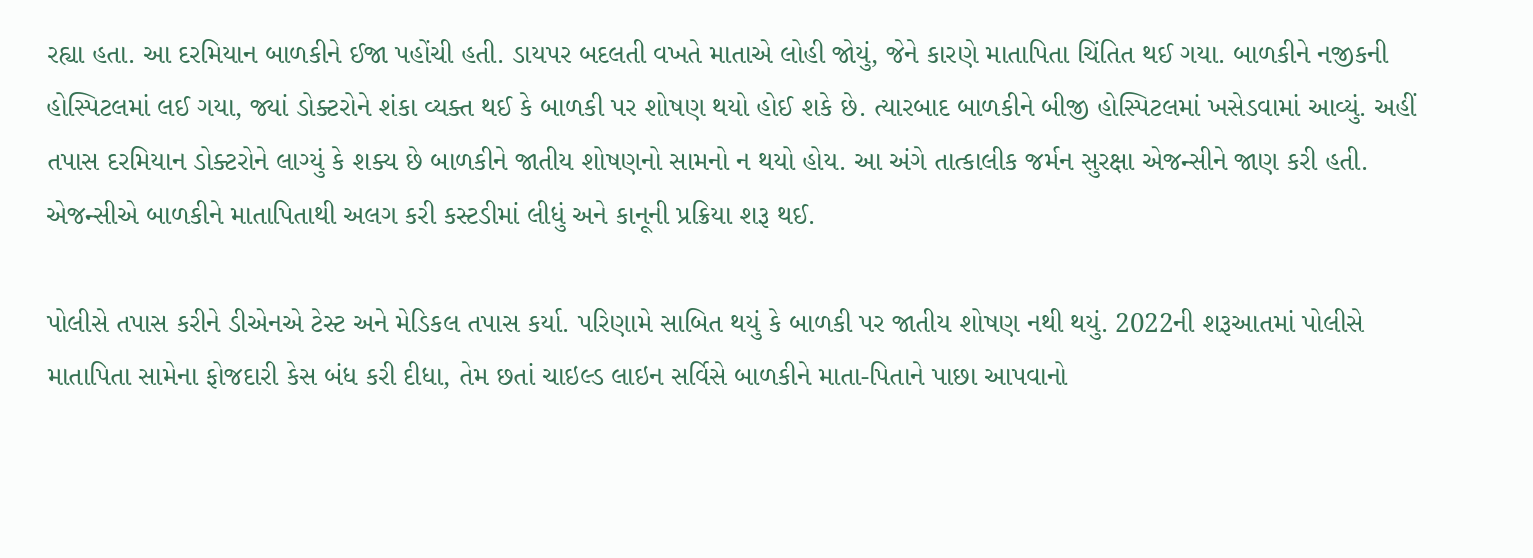રહ્યા હતા. આ દરમિયાન બાળકીને ઈજા પહોંચી હતી. ડાયપર બદલતી વખતે માતાએ લોહી જોયું, જેને કારણે માતાપિતા ચિંતિત થઈ ગયા. બાળકીને નજીકની હોસ્પિટલમાં લઈ ગયા, જ્યાં ડોક્ટરોને શંકા વ્યક્ત થઈ કે બાળકી પર શોષણ થયો હોઈ શકે છે. ત્યારબાદ બાળકીને બીજી હોસ્પિટલમાં ખસેડવામાં આવ્યું. અહીં તપાસ દરમિયાન ડોક્ટરોને લાગ્યું કે શક્ય છે બાળકીને જાતીય શોષણનો સામનો ન થયો હોય. આ અંગે તાત્કાલીક જર્મન સુરક્ષા એજન્સીને જાણ કરી હતી. એજન્સીએ બાળકીને માતાપિતાથી અલગ કરી કસ્ટડીમાં લીધું અને કાનૂની પ્રક્રિયા શરૂ થઈ.

પોલીસે તપાસ કરીને ડીએનએ ટેસ્ટ અને મેડિકલ તપાસ કર્યા. પરિણામે સાબિત થયું કે બાળકી પર જાતીય શોષણ નથી થયું. 2022ની શરૂઆતમાં પોલીસે માતાપિતા સામેના ફોજદારી કેસ બંધ કરી દીધા, તેમ છતાં ચાઇલ્ડ લાઇન સર્વિસે બાળકીને માતા-પિતાને પાછા આપવાનો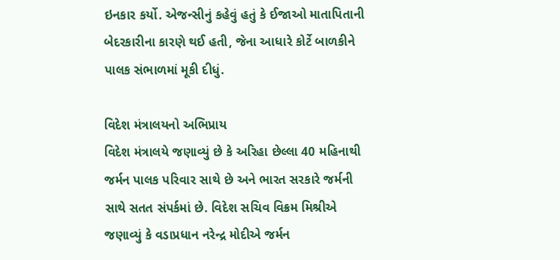ઇનકાર કર્યો. એજન્સીનું કહેવું હતું કે ઈજાઓ માતાપિતાની બેદરકારીના કારણે થઈ હતી, જેના આધારે કોર્ટે બાળકીને પાલક સંભાળમાં મૂકી દીધું.

વિદેશ મંત્રાલયનો અભિપ્રાય
વિદેશ મંત્રાલયે જણાવ્યું છે કે અરિહા છેલ્લા 40 મહિનાથી જર્મન પાલક પરિવાર સાથે છે અને ભારત સરકારે જર્મની સાથે સતત સંપર્કમાં છે. વિદેશ સચિવ વિક્રમ મિશ્રીએ જણાવ્યું કે વડાપ્રધાન નરેન્દ્ર મોદીએ જર્મન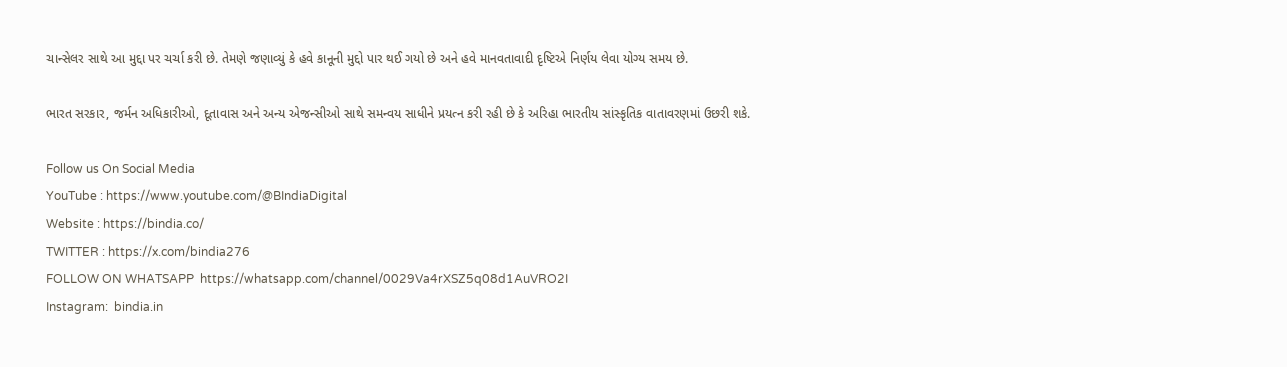ચાન્સેલર સાથે આ મુદ્દા પર ચર્ચા કરી છે. તેમણે જણાવ્યું કે હવે કાનૂની મુદ્દો પાર થઈ ગયો છે અને હવે માનવતાવાદી દૃષ્ટિએ નિર્ણય લેવા યોગ્ય સમય છે.

ભારત સરકાર, જર્મન અધિકારીઓ, દૂતાવાસ અને અન્ય એજન્સીઓ સાથે સમન્વય સાધીને પ્રયત્ન કરી રહી છે કે અરિહા ભારતીય સાંસ્કૃતિક વાતાવરણમાં ઉછરી શકે.

Follow us On Social Media
YouTube : https://www.youtube.com/@BIndiaDigital
Website : https://bindia.co/
TWITTER : https://x.com/bindia276
FOLLOW ON WHATSAPP  https://whatsapp.com/channel/0029Va4rXSZ5q08d1AuVRO2I
Instagram:  bindia.in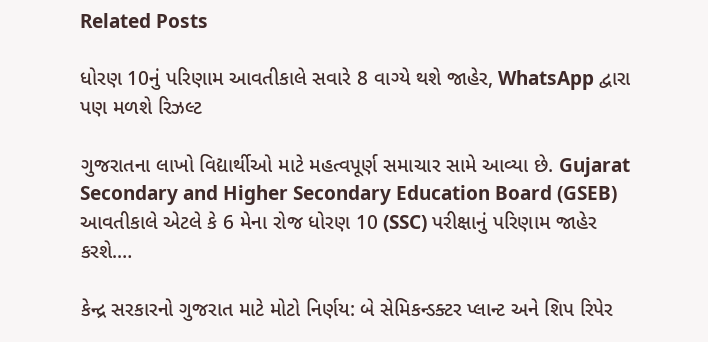Related Posts

ધોરણ 10નું પરિણામ આવતીકાલે સવારે 8 વાગ્યે થશે જાહેર, WhatsApp દ્વારા પણ મળશે રિઝલ્ટ

ગુજરાતના લાખો વિદ્યાર્થીઓ માટે મહત્વપૂર્ણ સમાચાર સામે આવ્યા છે. Gujarat Secondary and Higher Secondary Education Board (GSEB) આવતીકાલે એટલે કે 6 મેના રોજ ધોરણ 10 (SSC) પરીક્ષાનું પરિણામ જાહેર કરશે.…

કેન્દ્ર સરકારનો ગુજરાત માટે મોટો નિર્ણય: બે સેમિકન્ડક્ટર પ્લાન્ટ અને શિપ રિપેર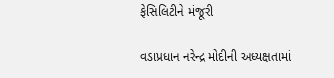ફેસિલિટીને મંજૂરી

વડાપ્રધાન નરેન્દ્ર મોદીની અધ્યક્ષતામાં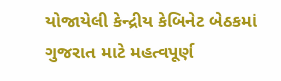યોજાયેલી કેન્દ્રીય કેબિનેટ બેઠકમાં ગુજરાત માટે મહત્વપૂર્ણ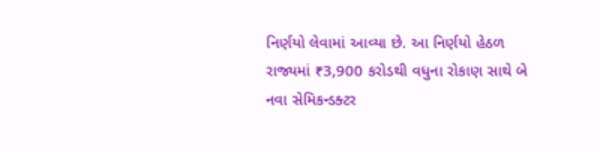નિર્ણયો લેવામાં આવ્યા છે. આ નિર્ણયો હેઠળ રાજ્યમાં ₹3,900 કરોડથી વધુના રોકાણ સાથે બે નવા સેમિકન્ડક્ટર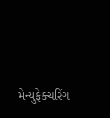મેન્યુફેક્ચરિંગ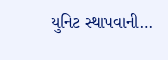યુનિટ સ્થાપવાની…